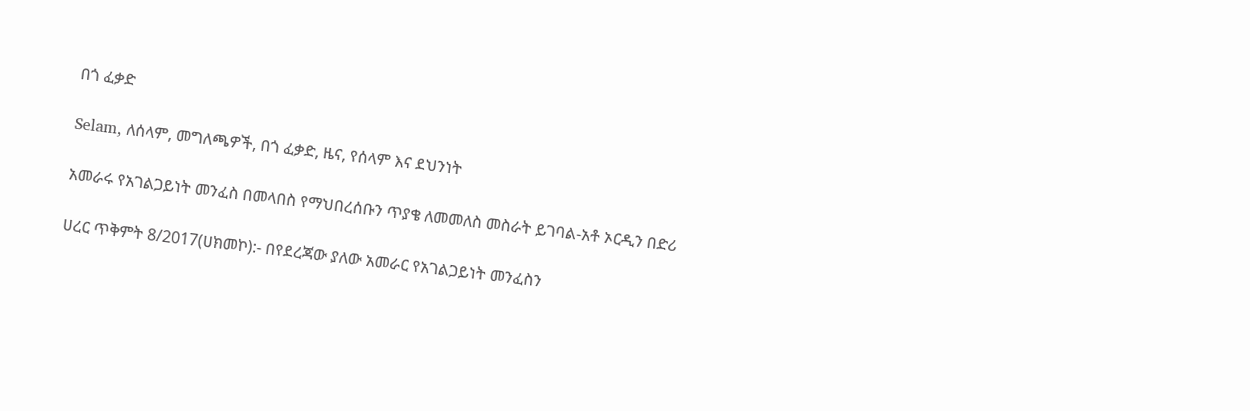በጎ ፈቃድ

Selam, ለሰላም, መግለጫዎች, በጎ ፈቃድ, ዜና, የሰላም እና ደህንነት

አመራሩ የአገልጋይነት መንፈስ በመላበስ የማህበረሰቡን ጥያቄ ለመመለስ መስራት ይገባል-አቶ ኦርዲን በድሪ

ሀረር ጥቅምት 8/2017(ሀክመኮ):- በየደረጃው ያለው አመራር የአገልጋይነት መንፈስን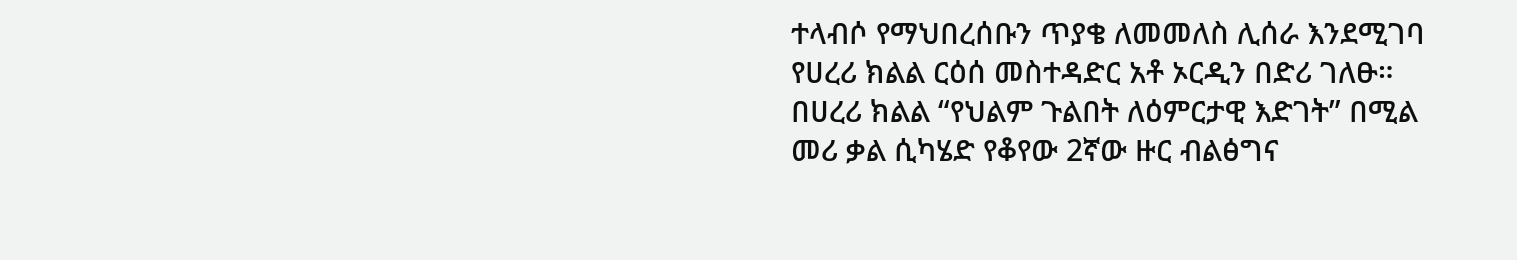ተላብሶ የማህበረሰቡን ጥያቄ ለመመለስ ሊሰራ እንደሚገባ የሀረሪ ክልል ርዕሰ መስተዳድር አቶ ኦርዲን በድሪ ገለፁ። በሀረሪ ክልል “የህልም ጉልበት ለዕምርታዊ እድገት” በሚል መሪ ቃል ሲካሄድ የቆየው 2ኛው ዙር ብልፅግና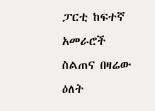ፓርቲ ከፍተኛ አመራሮች ስልጠና በዛሬው ዕለት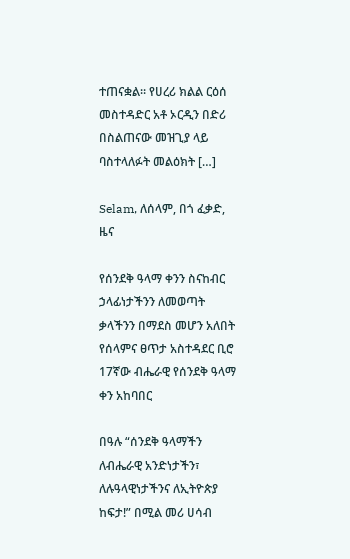ተጠናቋል። የሀረሪ ክልል ርዕሰ መስተዳድር አቶ ኦርዲን በድሪ በስልጠናው መዝጊያ ላይ ባስተላለፉት መልዕክት […]

Selam, ለሰላም, በጎ ፈቃድ, ዜና

የሰንደቅ ዓላማ ቀንን ስናከብር ኃላፊነታችንን ለመወጣት ቃላችንን በማደስ መሆን አለበት የሰላምና ፀጥታ አስተዳደር ቢሮ 17ኛው ብሔራዊ የሰንደቅ ዓላማ ቀን አከባበር

በዓሉ “ሰንደቅ ዓላማችን ለብሔራዊ አንድነታችን፣ ለሉዓላዊነታችንና ለኢትዮጵያ ከፍታ!” በሚል መሪ ሀሳብ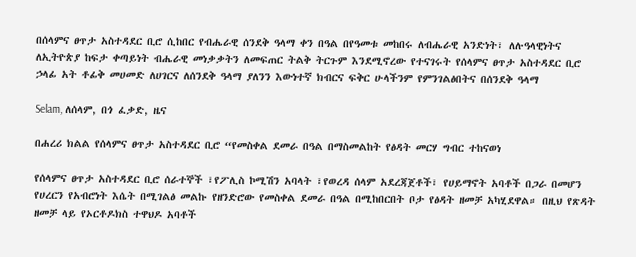በሰላምና ፀጥታ አስተዳደር ቢሮ ሲከበር የብሔራዊ ሰንደቅ ዓላማ ቀን በዓል በየዓመቱ መከበሩ ለብሔራዊ አንድነት፣ ለሉዓላዊነትና ለኢትዮጵያ ከፍታ ቀጣይነት ብሔራዊ መነቃቃትን ለመፍጠር ትልቅ ትርጉም እንደሚኖረው የተናገሩት የሰላምና ፀጥታ አስተዳደር ቢሮ ኃላፊ አት ቶፊቅ መሀመድ ለሀገርና ለሰንደቅ ዓላማ ያለንን እውነተኛ ክብርና ፍቅር ሁላችንም የምንገልፅበትና በሰንደቅ ዓላማ

Selam, ለሰላም, በጎ ፈቃድ, ዜና

በሐረሪ ክልል የሰላምና ፀጥታ አስተዳደር ቢሮ “የመስቀል ደመራ በዓል በማስመልከት የፅዳት መርሃ ግብር ተከናወነ

የሰላምና ፀጥታ አስተዳደር ቢሮ ሰራተኞች ፣የፖሊስ ኮሚሽን አባላት ፣የወረዳ ሰላም አደረጃጀቶች፣ የሀይማኖት አባቶች በጋራ በመሆን የሀረርን የአብሮነት እሴት በሚገልፅ መልኩ የዘንድሮው የመስቀል ደመራ በዓል በሚከበርበት ቦታ የፅዳት ዘመቻ አካሂደዋል። በዚህ የጽዳት ዘመቻ ላይ የኦርቶዶክስ ተዋህዶ አባቶች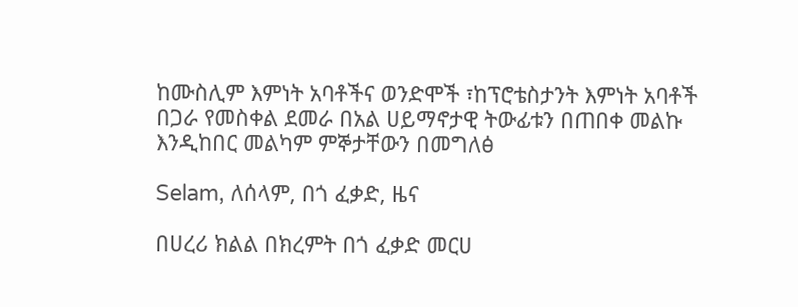ከሙስሊም እምነት አባቶችና ወንድሞች ፣ከፕሮቴስታንት እምነት አባቶች በጋራ የመስቀል ደመራ በአል ሀይማኖታዊ ትውፊቱን በጠበቀ መልኩ እንዲከበር መልካም ምኞታቸውን በመግለፅ

Selam, ለሰላም, በጎ ፈቃድ, ዜና

በሀረሪ ክልል በክረምት በጎ ፈቃድ መርሀ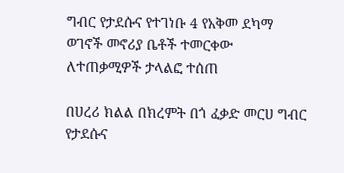ግብር የታደሱና የተገነቡ 4 የአቅመ ደካማ ወገኖች መኖሪያ ቤቶች ተመርቀው ለተጠቃሚዎች ታላልፎ ተሰጠ

በሀረሪ ክልል በክረምት በጎ ፈቃድ መርሀ ግብር የታደሱና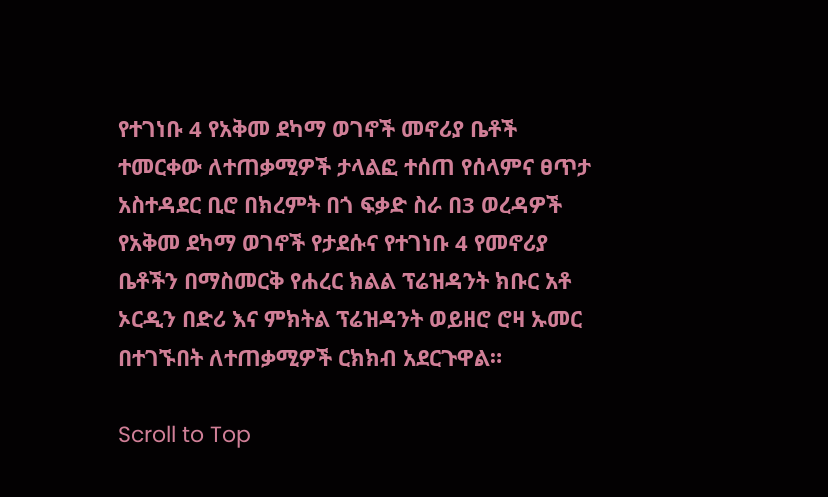የተገነቡ 4 የአቅመ ደካማ ወገኖች መኖሪያ ቤቶች ተመርቀው ለተጠቃሚዎች ታላልፎ ተሰጠ የሰላምና ፀጥታ አስተዳደር ቢሮ በክረምት በጎ ፍቃድ ስራ በ3 ወረዳዎች የአቅመ ደካማ ወገኖች የታደሱና የተገነቡ 4 የመኖሪያ ቤቶችን በማስመርቅ የሐረር ክልል ፕሬዝዳንት ክቡር አቶ ኦርዲን በድሪ እና ምክትል ፕሬዝዳንት ወይዘሮ ሮዛ ኡመር በተገኙበት ለተጠቃሚዎች ርክክብ አደርጉዋል።

Scroll to Top